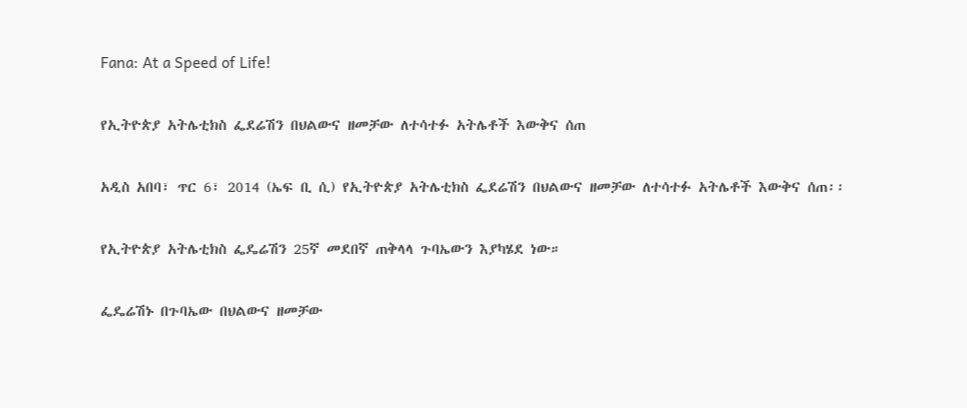Fana: At a Speed of Life!

የኢትዮጵያ አትሌቲክስ ፌደሬሽን በህልውና ዘመቻው ለተሳተፉ አትሌቶች እውቅና ሰጠ

አዲስ አበባ፣ ጥር 6፣ 2014 (ኤፍ ቢ ሲ) የኢትዮጵያ አትሌቲክስ ፌደሬሽን በህልውና ዘመቻው ለተሳተፉ አትሌቶች እውቅና ሰጠ፡፡

የኢትዮጵያ አትሌቲክስ ፌዴሬሽን 25ኛ መደበኛ ጠቅላላ ጉባኤውን እያካሄደ ነው።

ፌዴሬሽኑ በጉባኤው በህልውና ዘመቻው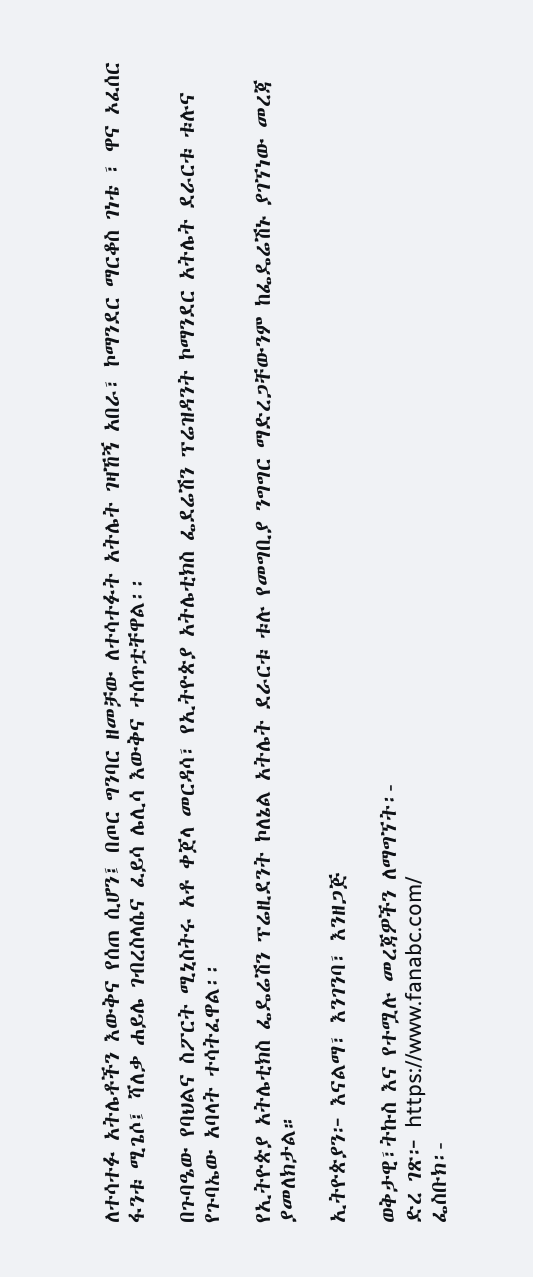ለተሳተፉ አትሌቶችን እውቅና የሰጠ ሲሆን፤ በጦር ግንባር ዘመቻው ለተሳተፉት አትሌት ገዛኸኝ አበራ፣ ኮማንደር ማርቆስ ገነቴ ፣ ዋና ኦፈሰር ፋንቱ ሚጌሶ፤ ሻለቃ ሐይሌ ገብረስላሴና ፈይሳ ሌሊሳ እውቅና ተሰጥቷቸዋል፡፡

በጉባዔው የባህልና ስፖርት ሚኒስትሩ አቶ ቀጀላ መርዳሳ፣ የኢትዮጵያ አትሌቲክስ ፌደሬሽን ፕሬዝዳንት ኮማንደር አትሌት ደራርቱ ቱሉና የጉባኤው አባላት ተሳትፈዋል፡፡

የኢትዮጵያ አትሌቲክስ ፌዴሬሽን ፕሬዚደንት ኮለኔል አትሌት ደራርቱ ቱሉ የመግቢያ ንግግር ማድረጋቸውንም ከፌዴሬሽኑ ያገኘነው መረጃ ያመለክታል።

ኢትዮጵያን፦ እናልማ፣ እንገንባ፣ እንዘጋጅ

ወቅታዊ፣ትኩስ እና የተሟሉ መረጃዎችን ለማግኘት፡-
ድረ ገጽ፦ https://www.fanabc.com/
ፌስቡክ፡-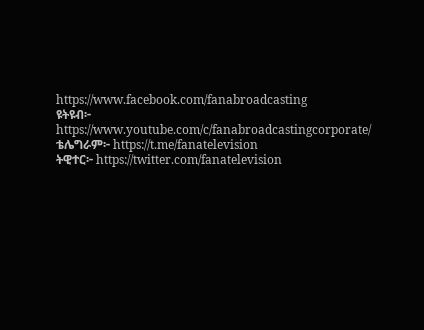https://www.facebook.com/fanabroadcasting
ዩትዩብ፦ https://www.youtube.com/c/fanabroadcastingcorporate/
ቴሌግራም፦ https://t.me/fanatelevision
ትዊተር፦ https://twitter.com/fanatelevision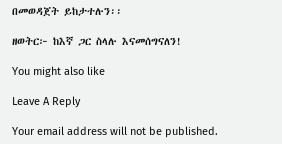በመወዳጀት ይከታተሉን፡፡

ዘወትር፦ ከእኛ ጋር ስላሉ እናመሰግናለን!

You might also like

Leave A Reply

Your email address will not be published.